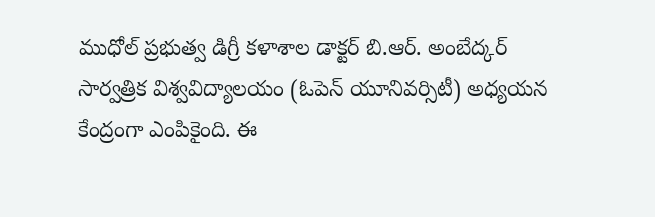ముధోల్ ప్రభుత్వ డిగ్రీ కళాశాల డాక్టర్ బి.ఆర్. అంబేద్కర్ సార్వత్రిక విశ్వవిద్యాలయం (ఓపెన్ యూనివర్సిటీ) అధ్యయన కేంద్రంగా ఎంపికైంది. ఈ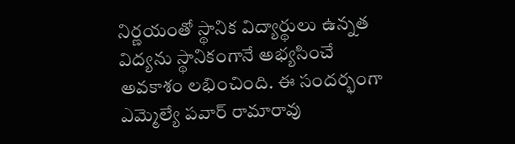నిర్ణయంతో స్థానిక విద్యార్థులు ఉన్నత విద్యను స్థానికంగానే అభ్యసించే అవకాశం లభించింది. ఈ సందర్భంగా ఎమ్మెల్యే పవార్ రామారావు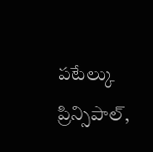పటేల్కు ప్రిన్సిపాల్,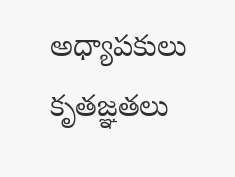అధ్యాపకులు కృతజ్ఞతలు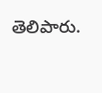తెలిపారు.